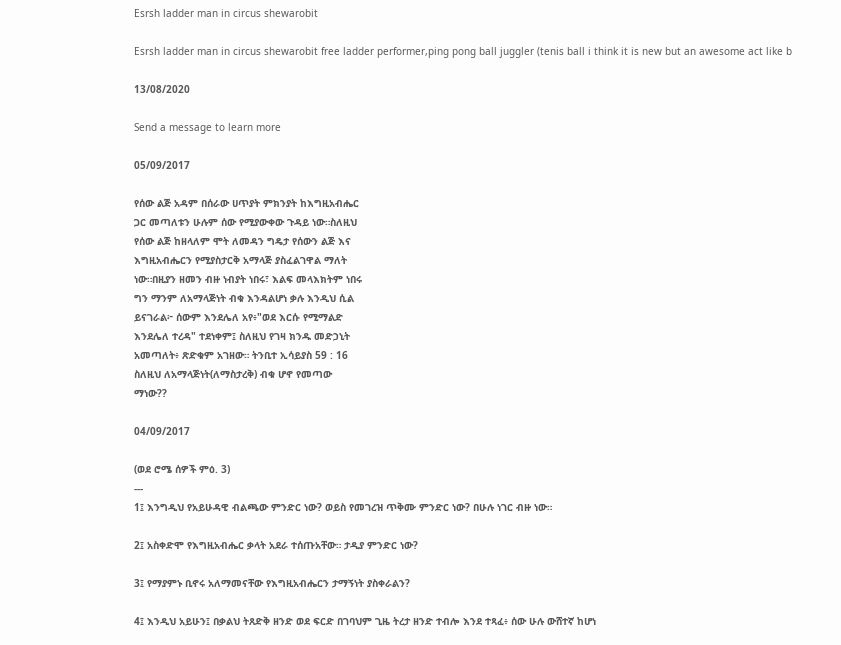Esrsh ladder man in circus shewarobit

Esrsh ladder man in circus shewarobit free ladder performer,ping pong ball juggler (tenis ball i think it is new but an awesome act like b

13/08/2020

Send a message to learn more

05/09/2017

የሰው ልጅ አዳም በሰራው ሀጥያት ምክንያት ከእግዚአብሔር
ጋር መጣለቱን ሁሉም ሰው የሚያውቀው ጉዳይ ነው።ስለዚህ
የሰው ልጅ ከዘላለም ሞት ለመዳን ግዴታ የሰውን ልጅ እና
እግዚአብሔርን የሚያስታርቅ አማላጅ ያስፈልገዋል ማለት
ነው።በዚያን ዘመን ብዙ ነብያት ነበሩ፣ እልፍ መላእክትም ነበሩ
ግን ማንም ለአማላጅነት ብቁ እንዳልሆነ ቃሉ እንዲህ ሲል
ይናገራል፦ ሰውም እንደሌለ አየ፥"ወደ እርሱ የሚማልድ
እንደሌለ ተረዳ" ተደነቀም፤ ስለዚህ የገዛ ክንዱ መድኃኒት
አመጣለት፥ ጽድቁም አገዘው። ትንቢተ ኢሳይያስ 59 : 16
ስለዚህ ለአማላጅነት(ለማስታረቅ) ብቁ ሆኖ የመጣው
ማነው??

04/09/2017

(ወደ ሮሜ ሰዎች ምዕ. 3)
---
1፤ እንግዲህ የአይሁዳዊ ብልጫው ምንድር ነው? ወይስ የመገረዝ ጥቅሙ ምንድር ነው? በሁሉ ነገር ብዙ ነው።

2፤ አስቀድሞ የእግዚአብሔር ቃላት አደራ ተሰጡአቸው። ታዲያ ምንድር ነው?

3፤ የማያምኑ ቢኖሩ አለማመናቸው የእግዚአብሔርን ታማኝነት ያስቀራልን?

4፤ እንዲህ አይሁን፤ በቃልህ ትጸድቅ ዘንድ ወደ ፍርድ በገባህም ጊዜ ትረታ ዘንድ ተብሎ እንደ ተጻፈ፥ ሰው ሁሉ ውሸተኛ ከሆነ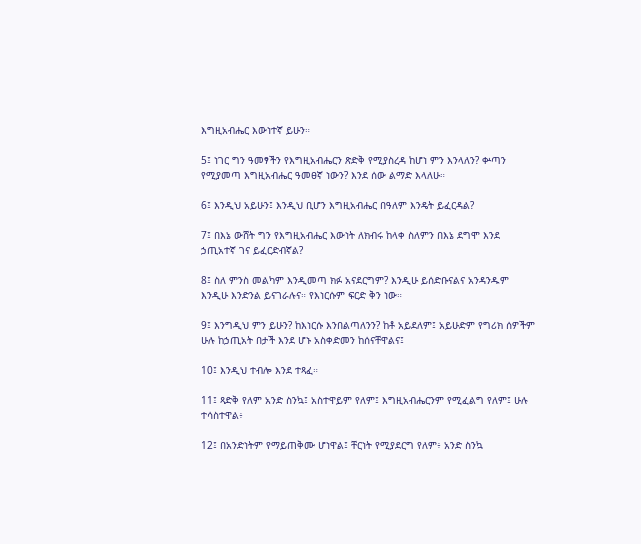እግዚአብሔር እውነተኛ ይሁን።

5፤ ነገር ግን ዓመፃችን የእግዚአብሔርን ጽድቅ የሚያስረዳ ከሆነ ምን እንላለን? ቍጣን የሚያመጣ እግዚአብሔር ዓመፀኛ ነውን? እንደ ሰው ልማድ እላለሁ።

6፤ እንዲህ አይሁን፤ እንዲህ ቢሆን እግዚአብሔር በዓለም እንዴት ይፈርዳል?

7፤ በእኔ ውሸት ግን የእግዚአብሔር እውነት ለክብሩ ከላቀ ስለምን በእኔ ደግሞ እንደ ኃጢአተኛ ገና ይፈርድብኛል?

8፤ ስለ ምንስ መልካም እንዲመጣ ክፉ አናደርግም? እንዲሁ ይሰድቡናልና አንዳንዱም እንዲሁ እንድንል ይናገራሉና። የእነርሱም ፍርድ ቅን ነው።

9፤ እንግዲህ ምን ይሁን? ከእነርሱ እንበልጣለንን? ከቶ አይደለም፤ አይሁድም የግሪክ ሰዎችም ሁሉ ከኃጢአት በታች እንደ ሆኑ አስቀድመን ከሰናቸዋልና፤

10፤ እንዲህ ተብሎ እንደ ተጻፈ።

11፤ ጻድቅ የለም አንድ ስንኳ፤ አስተዋይም የለም፤ እግዚአብሔርንም የሚፈልግ የለም፤ ሁሉ ተሳስተዋል፥

12፤ በአንድነትም የማይጠቅሙ ሆነዋል፤ ቸርነት የሚያደርግ የለም፥ አንድ ስንኳ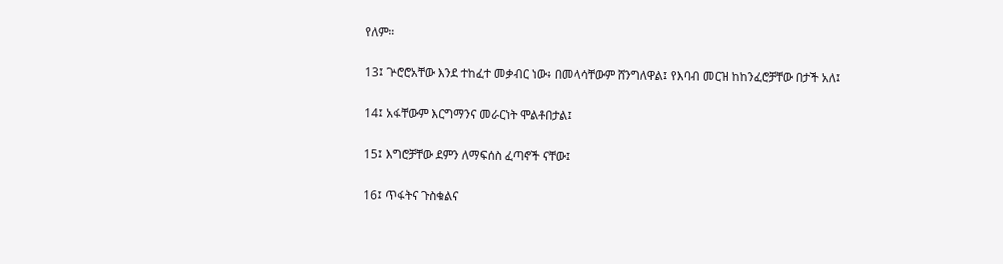የለም።

13፤ ጕሮሮአቸው እንደ ተከፈተ መቃብር ነው፥ በመላሳቸውም ሸንግለዋል፤ የእባብ መርዝ ከከንፈሮቻቸው በታች አለ፤

14፤ አፋቸውም እርግማንና መራርነት ሞልቶበታል፤

15፤ እግሮቻቸው ደምን ለማፍሰስ ፈጣኖች ናቸው፤

16፤ ጥፋትና ጉስቁልና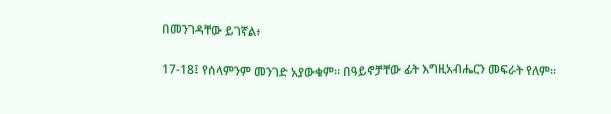በመንገዳቸው ይገኛል፥

17-18፤ የሰላምንም መንገድ አያውቁም። በዓይኖቻቸው ፊት እግዚአብሔርን መፍራት የለም።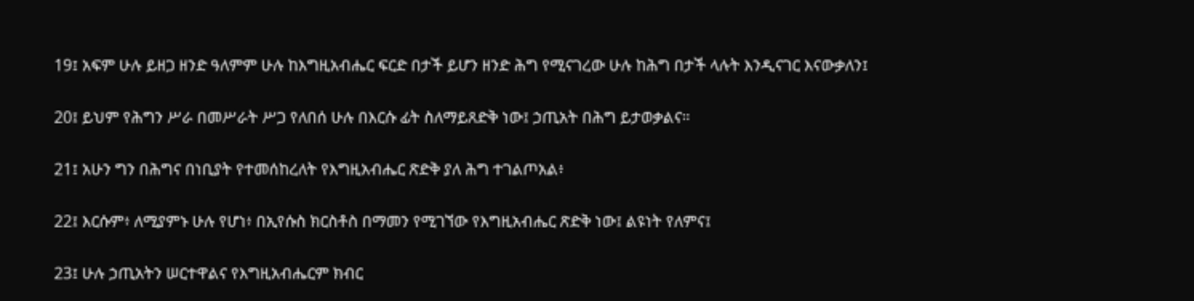19፤ አፍም ሁሉ ይዘጋ ዘንድ ዓለምም ሁሉ ከእግዚአብሔር ፍርድ በታች ይሆን ዘንድ ሕግ የሚናገረው ሁሉ ከሕግ በታች ላሉት እንዲናገር እናውቃለን፤

20፤ ይህም የሕግን ሥራ በመሥራት ሥጋ የለበሰ ሁሉ በእርሱ ፊት ስለማይጸድቅ ነው፤ ኃጢአት በሕግ ይታወቃልና።

21፤ አሁን ግን በሕግና በነቢያት የተመሰከረለት የእግዚአብሔር ጽድቅ ያለ ሕግ ተገልጦአል፥

22፤ እርሱም፥ ለሚያምኑ ሁሉ የሆነ፥ በኢየሱስ ክርስቶስ በማመን የሚገኘው የእግዚአብሔር ጽድቅ ነው፤ ልዩነት የለምና፤

23፤ ሁሉ ኃጢአትን ሠርተዋልና የእግዚአብሔርም ክብር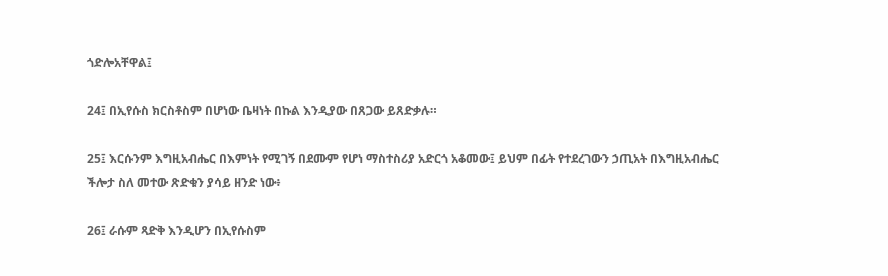ጎድሎአቸዋል፤

24፤ በኢየሱስ ክርስቶስም በሆነው ቤዛነት በኩል እንዲያው በጸጋው ይጸድቃሉ።

25፤ እርሱንም እግዚአብሔር በእምነት የሚገኝ በደሙም የሆነ ማስተስሪያ አድርጎ አቆመው፤ ይህም በፊት የተደረገውን ኃጢአት በእግዚአብሔር ችሎታ ስለ መተው ጽድቁን ያሳይ ዘንድ ነው፥

26፤ ራሱም ጻድቅ እንዲሆን በኢየሱስም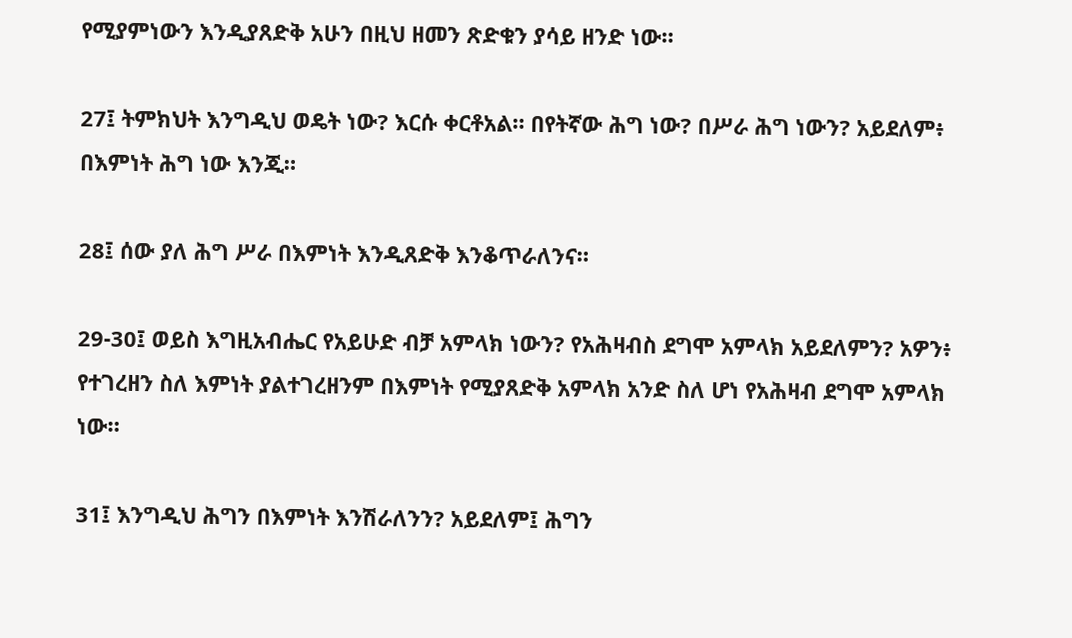የሚያምነውን እንዲያጸድቅ አሁን በዚህ ዘመን ጽድቁን ያሳይ ዘንድ ነው።

27፤ ትምክህት እንግዲህ ወዴት ነው? እርሱ ቀርቶአል። በየትኛው ሕግ ነው? በሥራ ሕግ ነውን? አይደለም፥ በእምነት ሕግ ነው እንጂ።

28፤ ሰው ያለ ሕግ ሥራ በእምነት እንዲጸድቅ እንቆጥራለንና።

29-30፤ ወይስ እግዚአብሔር የአይሁድ ብቻ አምላክ ነውን? የአሕዛብስ ደግሞ አምላክ አይደለምን? አዎን፥ የተገረዘን ስለ እምነት ያልተገረዘንም በእምነት የሚያጸድቅ አምላክ አንድ ስለ ሆነ የአሕዛብ ደግሞ አምላክ ነው።

31፤ እንግዲህ ሕግን በእምነት እንሽራለንን? አይደለም፤ ሕግን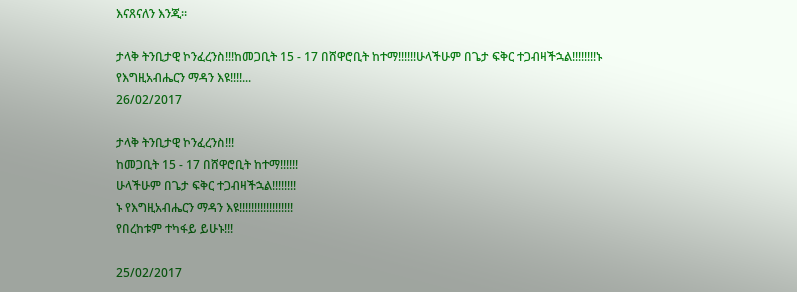እናጸናለን እንጂ።

ታላቅ ትንቢታዊ ኮንፈረንስ!!!ከመጋቢት 15 - 17 በሸዋሮቢት ከተማ!!!!!!ሁላችሁም በጌታ ፍቅር ተጋብዛችኋል!!!!!!!!ኑ የእግዚአብሔርን ማዳን እዩ!!!!...
26/02/2017

ታላቅ ትንቢታዊ ኮንፈረንስ!!!
ከመጋቢት 15 - 17 በሸዋሮቢት ከተማ!!!!!!
ሁላችሁም በጌታ ፍቅር ተጋብዛችኋል!!!!!!!!
ኑ የእግዚአብሔርን ማዳን እዩ!!!!!!!!!!!!!!!!!!
የበረከቱም ተካፋይ ይሁኑ!!!

25/02/2017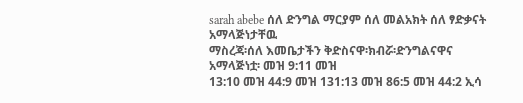sarah abebe ሰለ ድንግል ማርያም ሰለ መልአክት ሰለ ፃድቃናት አማላጅነታቸዉ
ማስረጃ፡ሰለ እመቤታችን ቅድስናዋ፡ክብሯ፡ድንግልናዋና አማላጅነቷ፡ መዝ 9:11 መዝ
13:10 መዝ 44:9 መዝ 131:13 መዝ 86:5 መዝ 44:2 ኢሳ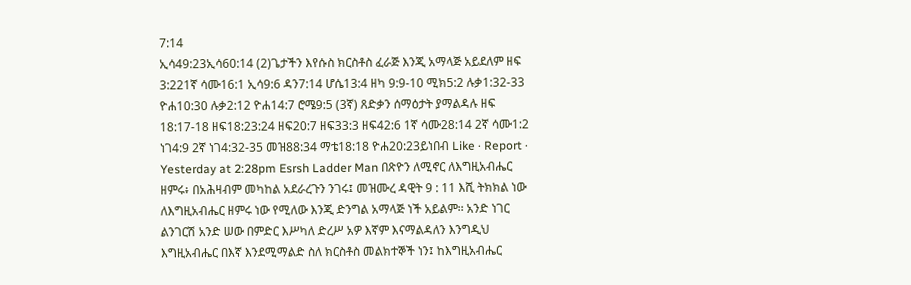7:14
ኢሳ49:23ኢሳ60:14 (2)ጌታችን እየሱስ ክርስቶስ ፈራጅ እንጂ አማላጅ አይደለም ዘፍ
3:221ኛ ሳሙ16:1 ኢሳ9:6 ዳን7:14 ሆሴ13:4 ዘካ 9:9-10 ሚክ5:2 ሉቃ1:32-33
ዮሐ10:30 ሉቃ2:12 ዮሐ14:7 ሮሜ9:5 (3ኛ) ጸድቃን ሰማዕታት ያማልዳሉ ዘፍ
18:17-18 ዘፍ18:23:24 ዘፍ20:7 ዘፍ33:3 ዘፍ42:6 1ኛ ሳሙ28:14 2ኛ ሳሙ1:2
ነገ4:9 2ኛ ነገ4:32-35 መዝ88:34 ማቴ18:18 ዮሐ20:23ይነበብ Like · Report ·
Yesterday at 2:28pm Esrsh Ladder Man በጽዮን ለሚኖር ለእግዚአብሔር
ዘምሩ፥ በአሕዛብም መካከል አደራረጉን ንገሩ፤ መዝሙረ ዳዊት 9 : 11 እሺ ትክክል ነው
ለእግዚአብሔር ዘምሩ ነው የሚለው እንጂ ድንግል አማላጅ ነች አይልም፡፡ አንድ ነገር
ልንገርሽ አንድ ሠው በምድር እሥካለ ድረሥ አዎ እኛም እናማልዳለን እንግዲህ
እግዚአብሔር በእኛ እንደሚማልድ ስለ ክርስቶስ መልክተኞች ነን፤ ከእግዚአብሔር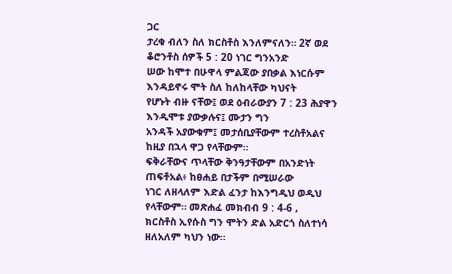ጋር
ታረቁ ብለን ስለ ክርስቶስ እንለምናለን። 2ኛ ወደ ቆሮንቶስ ሰዎች 5 : 20 ነገር ግንአንድ
ሠው ከሞተ በሁዋላ ምልጃው ያበቃል እነርሱም እንዳይኖሩ ሞት ስለ ከለከላቸው ካህናት
የሆኑት ብዙ ናቸው፤ ወደ ዕብራውያን 7 : 23 ሕያዋን እንዲሞቱ ያውቃሉና፤ ሙታን ግን
አንዳች አያውቁም፤ መታሰቢያቸውም ተረስቶአልና ከዚያ በኋላ ዋጋ የላቸውም።
ፍቅራቸውና ጥላቸው ቅንዓታቸውም በአንድነት ጠፍቶአል፥ ከፀሐይ በታችም በሚሠራው
ነገር ለዘላለም እድል ፈንታ ከእንግዲህ ወዲህ የላቸውም። መጽሐፈ መክብብ 9 : 4-6 ,
ክርስቶስ ኢየሱስ ግን ሞትን ድል አድርጎ ስለተነሳ ዘለአለም ካህን ነው፡፡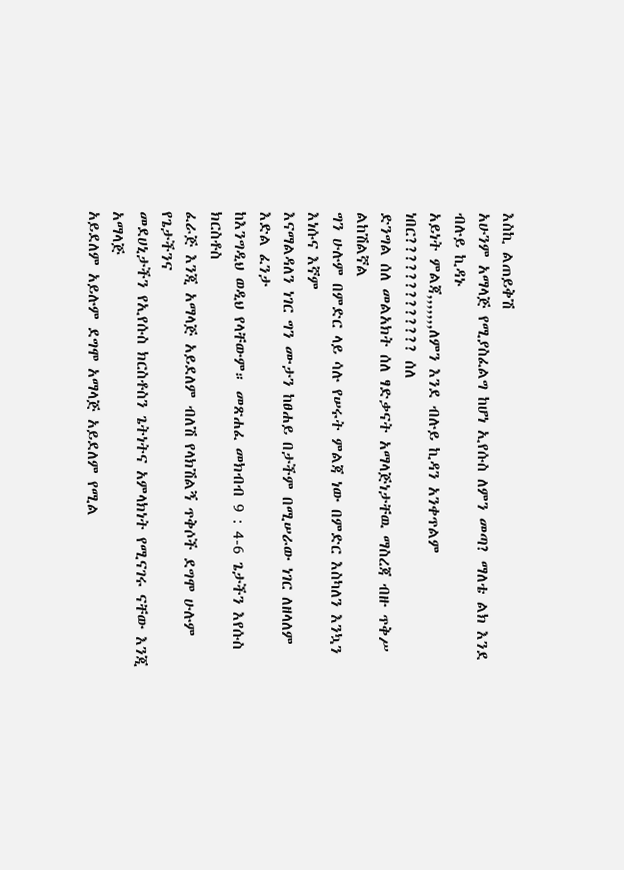እስኪ ልጠይቅሽ
አሁንም አማላጅ የሚያስፈልግ ከሆነ ኢየሱስ ለምን መጣ? ማለቴ ልክ እንደ ብሉይ ኪዳኑ
አይነት ምልጃ,,,,,,,ለምን እንደ ብሉይ ኪዳን አንቀጥልም ነበር????????????? ሰለ
ድንግል ሰለ መልአክት ሰለ ፃድቃናት አማላጅነታቸዉ ማስረጃ ብዙ ጥቅሥ ልከሽልኛል
ግን ሁሉም በምድር ላይ ሳሉ የሠሩት ምልጃ ነው በምድር እስካለን እንኳን እነሱና እኛም
እናማልዳለን ነገር ግን ሙታን ከፀሐይ በታችም በሚሠራው ነገር ለዘላለም እድል ፈንታ
ከእንግዲህ ወዲህ የላቸውም። መጽሐፈ መክብብ 9 : 4-6 ጌታችን እየሱስ ክርስቶስ
ፈራጅ እንጂ አማላጅ አይደለም ብለሽ የላክሽልኝ ጥቅሶች ደግሞ ሁሉም የጌታችንና
መደሀኒታችን የኢየሱስ ክርስቶስን ጌትነትና አምላክነት የሚናገሩ ናቸው እንጂ አማላጅ
አይደለም አይሉም ደግሞ አማላጅ አይደለም የሚል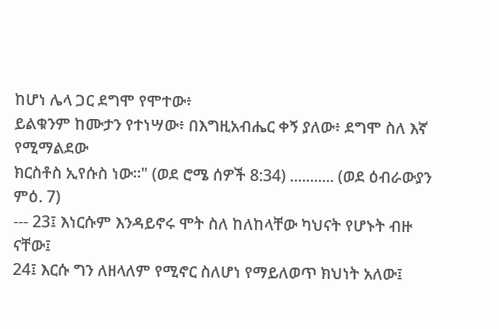ከሆነ ሌላ ጋር ደግሞ የሞተው፥
ይልቁንም ከሙታን የተነሣው፥ በእግዚአብሔር ቀኝ ያለው፥ ደግሞ ስለ እኛ የሚማልደው
ክርስቶስ ኢየሱስ ነው።" (ወደ ሮሜ ሰዎች 8:34) ........... (ወደ ዕብራውያን ምዕ. 7)
--- 23፤ እነርሱም እንዳይኖሩ ሞት ስለ ከለከላቸው ካህናት የሆኑት ብዙ ናቸው፤
24፤ እርሱ ግን ለዘላለም የሚኖር ስለሆነ የማይለወጥ ክህነት አለው፤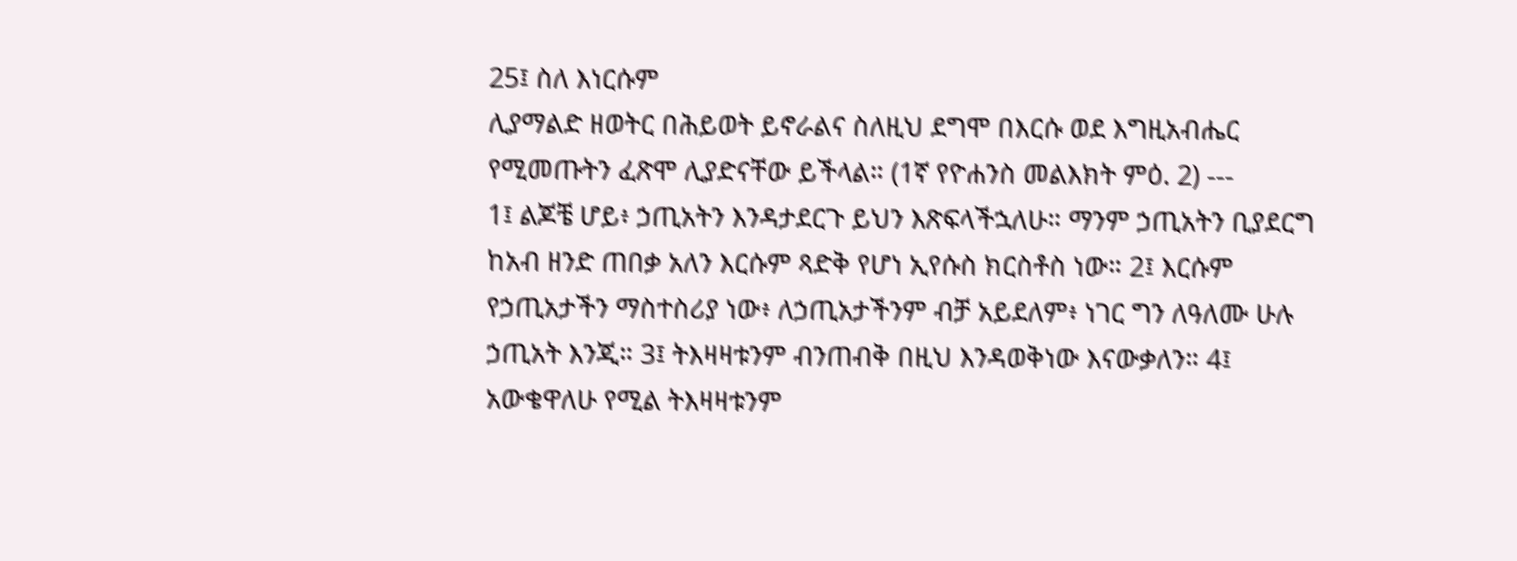25፤ ስለ እነርሱም
ሊያማልድ ዘወትር በሕይወት ይኖራልና ስለዚህ ደግሞ በእርሱ ወደ እግዚአብሔር
የሚመጡትን ፈጽሞ ሊያድናቸው ይችላል። (1ኛ የዮሐንስ መልእክት ምዕ. 2) ---
1፤ ልጆቼ ሆይ፥ ኃጢአትን እንዳታደርጉ ይህን እጽፍላችኋለሁ። ማንም ኃጢአትን ቢያደርግ
ከአብ ዘንድ ጠበቃ አለን እርሱም ጻድቅ የሆነ ኢየሱስ ክርስቶስ ነው። 2፤ እርሱም
የኃጢአታችን ማስተስሪያ ነው፥ ለኃጢአታችንም ብቻ አይደለም፥ ነገር ግን ለዓለሙ ሁሉ
ኃጢአት እንጂ። 3፤ ትእዛዛቱንም ብንጠብቅ በዚህ እንዳወቅነው እናውቃለን። 4፤
አውቄዋለሁ የሚል ትእዛዛቱንም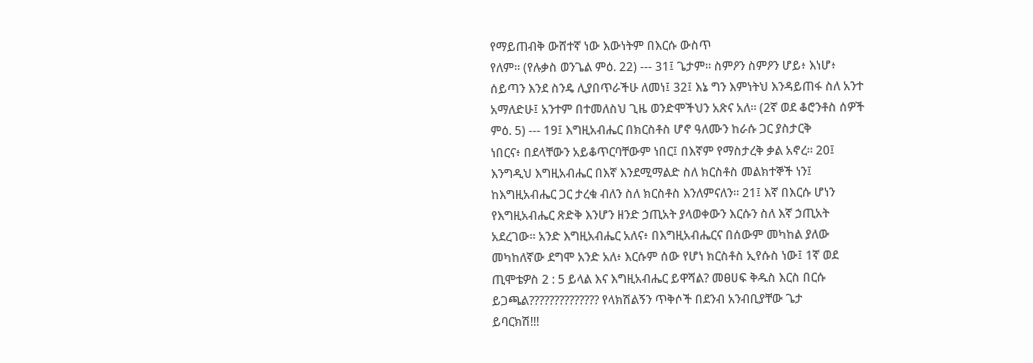የማይጠብቅ ውሸተኛ ነው እውነትም በእርሱ ውስጥ
የለም። (የሉቃስ ወንጌል ምዕ. 22) --- 31፤ ጌታም። ስምዖን ስምዖን ሆይ፥ እነሆ፥
ሰይጣን እንደ ስንዴ ሊያበጥራችሁ ለመነ፤ 32፤ እኔ ግን እምነትህ እንዳይጠፋ ስለ አንተ
አማለድሁ፤ አንተም በተመለስህ ጊዜ ወንድሞችህን አጽና አለ። (2ኛ ወደ ቆሮንቶስ ሰዎች
ምዕ. 5) --- 19፤ እግዚአብሔር በክርስቶስ ሆኖ ዓለሙን ከራሱ ጋር ያስታርቅ
ነበርና፥ በደላቸውን አይቆጥርባቸውም ነበር፤ በእኛም የማስታረቅ ቃል አኖረ። 20፤
እንግዲህ እግዚአብሔር በእኛ እንደሚማልድ ስለ ክርስቶስ መልክተኞች ነን፤
ከእግዚአብሔር ጋር ታረቁ ብለን ስለ ክርስቶስ እንለምናለን። 21፤ እኛ በእርሱ ሆነን
የእግዚአብሔር ጽድቅ እንሆን ዘንድ ኃጢአት ያላወቀውን እርሱን ስለ እኛ ኃጢአት
አደረገው። አንድ እግዚአብሔር አለና፥ በእግዚአብሔርና በሰውም መካከል ያለው
መካከለኛው ደግሞ አንድ አለ፥ እርሱም ሰው የሆነ ክርስቶስ ኢየሱስ ነው፤ 1ኛ ወደ
ጢሞቴዎስ 2 : 5 ይላል እና እግዚአብሔር ይዋሻል? መፀሀፍ ቅዱስ እርስ በርሱ
ይጋጫል?????????????? የላክሽልኝን ጥቅሶች በደንብ አንብቢያቸው ጌታ
ይባርክሽ!!!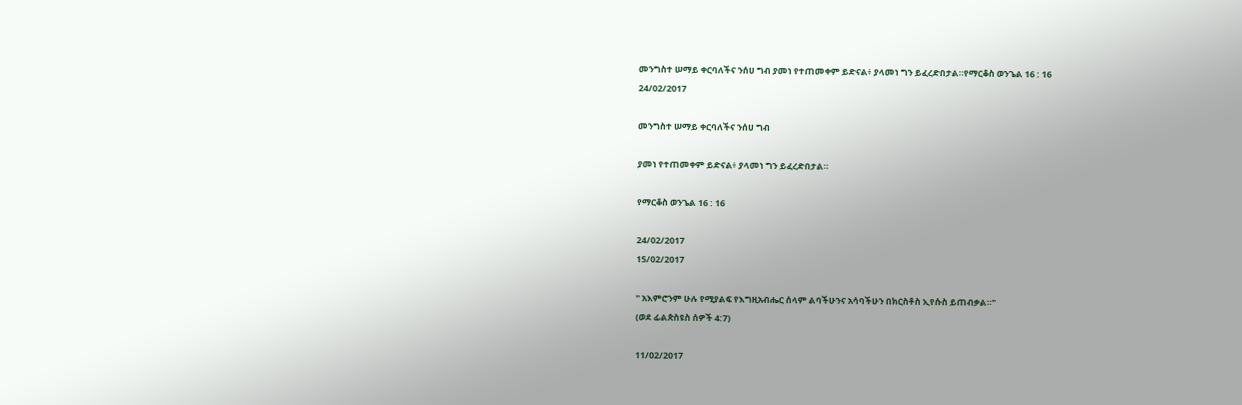መንግስተ ሠማይ ቀርባለችና ንሰሀ ግብ ያመነ የተጠመቀም ይድናል፥ ያላመነ ግን ይፈረድበታል።የማርቆስ ወንጌል 16 : 16
24/02/2017

መንግስተ ሠማይ ቀርባለችና ንሰሀ ግብ

ያመነ የተጠመቀም ይድናል፥ ያላመነ ግን ይፈረድበታል።

የማርቆስ ወንጌል 16 : 16

24/02/2017
15/02/2017

" አእምሮንም ሁሉ የሚያልፍ የእግዚአብሔር ሰላም ልባችሁንና አሳባችሁን በክርስቶስ ኢየሱስ ይጠብቃል።"
(ወደ ፊልጵስዩስ ሰዎች 4:7)

11/02/2017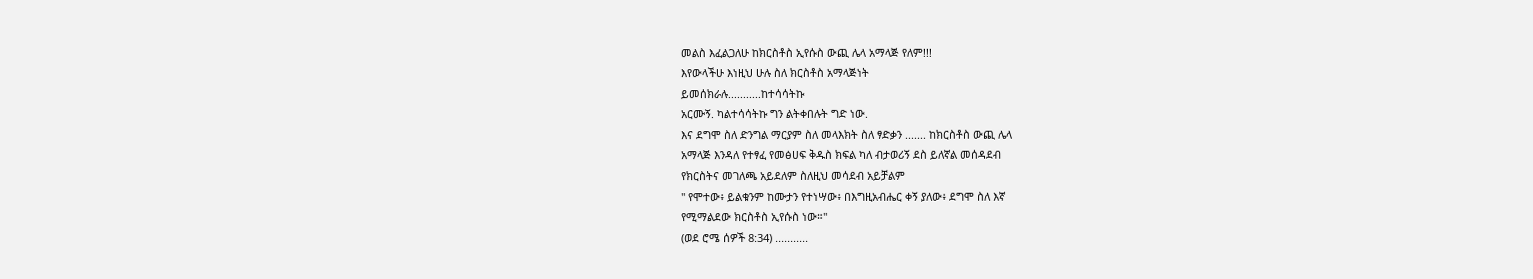መልስ እፈልጋለሁ ከክርስቶስ ኢየሱስ ውጪ ሌላ አማላጅ የለም!!!
እየውላችሁ እነዚህ ሁሉ ስለ ክርስቶስ አማላጅነት
ይመሰክራሉ...........ከተሳሳትኩ
አርሙኝ. ካልተሳሳትኩ ግን ልትቀበሉት ግድ ነው.
እና ደግሞ ስለ ድንግል ማርያም ስለ መላእክት ስለ ፃድቃን ....... ከክርስቶስ ውጪ ሌላ
አማላጅ እንዳለ የተፃፈ የመፅሀፍ ቅዱስ ክፍል ካለ ብታወሪኝ ደስ ይለኛል መሰዳደብ
የክርስትና መገለጫ አይደለም ስለዚህ መሳደብ አይቻልም
" የሞተው፥ ይልቁንም ከሙታን የተነሣው፥ በእግዚአብሔር ቀኝ ያለው፥ ደግሞ ስለ እኛ
የሚማልደው ክርስቶስ ኢየሱስ ነው።"
(ወደ ሮሜ ሰዎች 8:34) ...........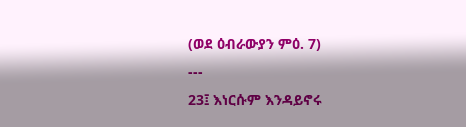(ወደ ዕብራውያን ምዕ. 7)
---
23፤ እነርሱም እንዳይኖሩ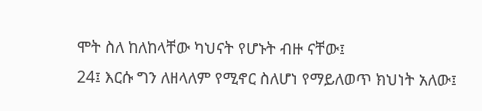ሞት ስለ ከለከላቸው ካህናት የሆኑት ብዙ ናቸው፤
24፤ እርሱ ግን ለዘላለም የሚኖር ስለሆነ የማይለወጥ ክህነት አለው፤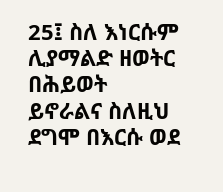25፤ ስለ እነርሱም ሊያማልድ ዘወትር በሕይወት ይኖራልና ስለዚህ ደግሞ በእርሱ ወደ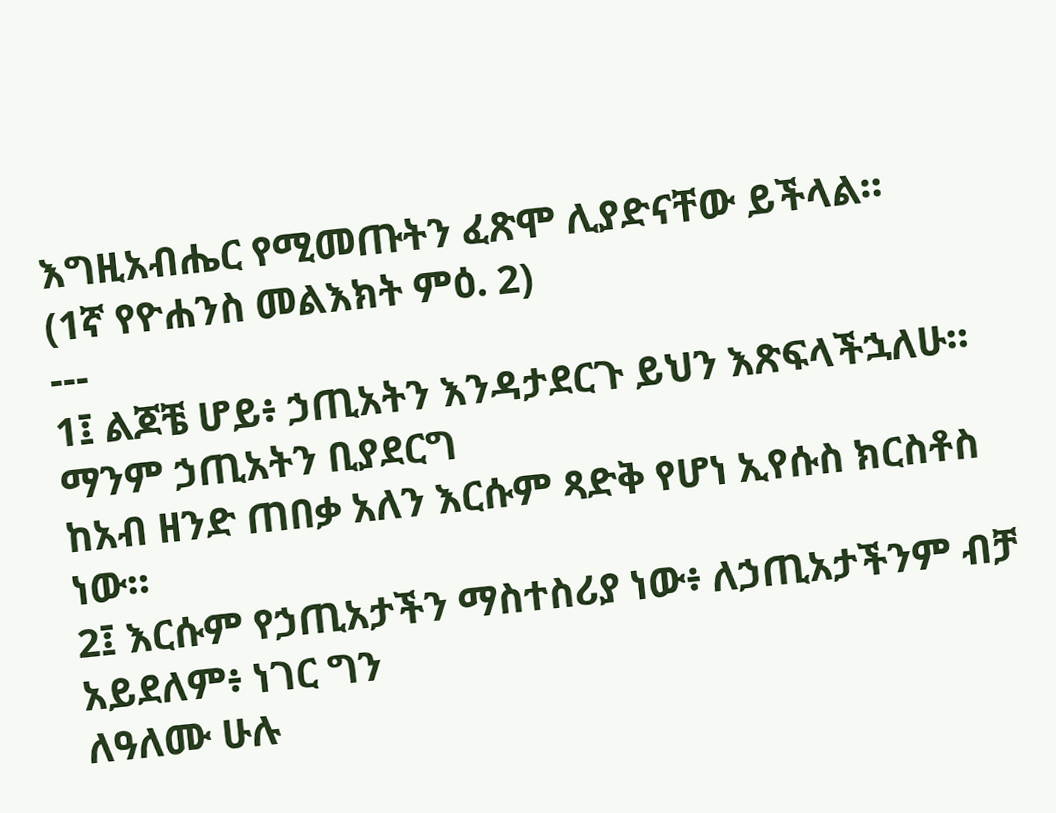እግዚአብሔር የሚመጡትን ፈጽሞ ሊያድናቸው ይችላል።
(1ኛ የዮሐንስ መልእክት ምዕ. 2)
---
1፤ ልጆቼ ሆይ፥ ኃጢአትን እንዳታደርጉ ይህን እጽፍላችኋለሁ። ማንም ኃጢአትን ቢያደርግ
ከአብ ዘንድ ጠበቃ አለን እርሱም ጻድቅ የሆነ ኢየሱስ ክርስቶስ ነው።
2፤ እርሱም የኃጢአታችን ማስተስሪያ ነው፥ ለኃጢአታችንም ብቻ አይደለም፥ ነገር ግን
ለዓለሙ ሁሉ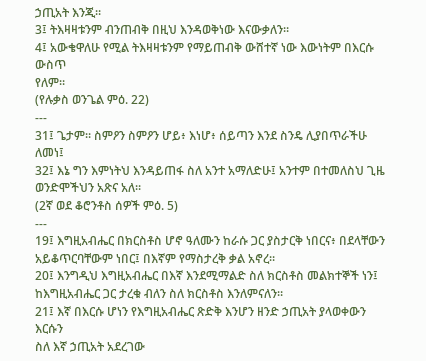ኃጢአት እንጂ።
3፤ ትእዛዛቱንም ብንጠብቅ በዚህ እንዳወቅነው እናውቃለን።
4፤ አውቄዋለሁ የሚል ትእዛዛቱንም የማይጠብቅ ውሸተኛ ነው እውነትም በእርሱ ውስጥ
የለም።
(የሉቃስ ወንጌል ምዕ. 22)
---
31፤ ጌታም። ስምዖን ስምዖን ሆይ፥ እነሆ፥ ሰይጣን እንደ ስንዴ ሊያበጥራችሁ ለመነ፤
32፤ እኔ ግን እምነትህ እንዳይጠፋ ስለ አንተ አማለድሁ፤ አንተም በተመለስህ ጊዜ
ወንድሞችህን አጽና አለ።
(2ኛ ወደ ቆሮንቶስ ሰዎች ምዕ. 5)
---
19፤ እግዚአብሔር በክርስቶስ ሆኖ ዓለሙን ከራሱ ጋር ያስታርቅ ነበርና፥ በደላቸውን
አይቆጥርባቸውም ነበር፤ በእኛም የማስታረቅ ቃል አኖረ።
20፤ እንግዲህ እግዚአብሔር በእኛ እንደሚማልድ ስለ ክርስቶስ መልክተኞች ነን፤
ከእግዚአብሔር ጋር ታረቁ ብለን ስለ ክርስቶስ እንለምናለን።
21፤ እኛ በእርሱ ሆነን የእግዚአብሔር ጽድቅ እንሆን ዘንድ ኃጢአት ያላወቀውን እርሱን
ስለ እኛ ኃጢአት አደረገው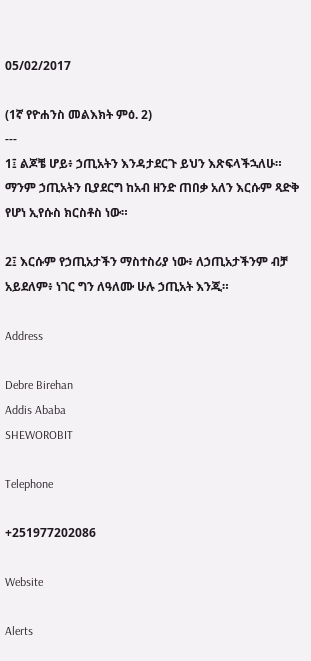05/02/2017

(1ኛ የዮሐንስ መልእክት ምዕ. 2)
---
1፤ ልጆቼ ሆይ፥ ኃጢአትን እንዳታደርጉ ይህን እጽፍላችኋለሁ። ማንም ኃጢአትን ቢያደርግ ከአብ ዘንድ ጠበቃ አለን እርሱም ጻድቅ የሆነ ኢየሱስ ክርስቶስ ነው።

2፤ እርሱም የኃጢአታችን ማስተስሪያ ነው፥ ለኃጢአታችንም ብቻ አይደለም፥ ነገር ግን ለዓለሙ ሁሉ ኃጢአት እንጂ።

Address

Debre Birehan
Addis Ababa
SHEWOROBIT

Telephone

+251977202086

Website

Alerts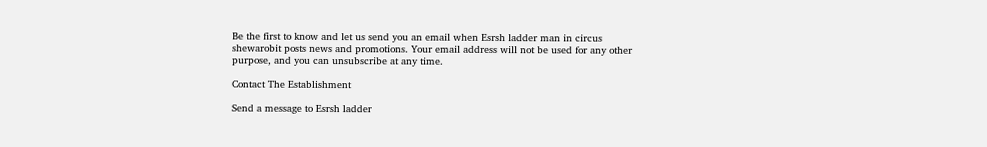Be the first to know and let us send you an email when Esrsh ladder man in circus shewarobit posts news and promotions. Your email address will not be used for any other purpose, and you can unsubscribe at any time.

Contact The Establishment

Send a message to Esrsh ladder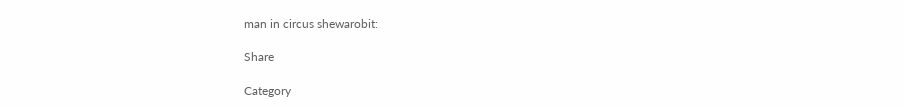man in circus shewarobit:

Share

Category